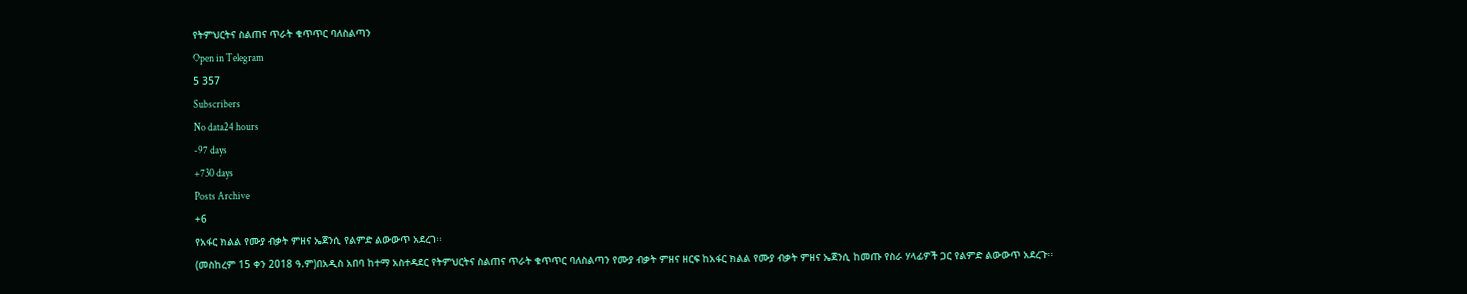የትምህርትና ስልጠና ጥራት ቁጥጥር ባለስልጣን
Open in Telegram
5 357
Subscribers
No data24 hours
-97 days
+730 days
Posts Archive
+6
የአፋር ክልል የሙያ ብቃት ምዘና ኤጀንሲ የልምድ ልውውጥ አደረገ፡፡
(መስከረም 15 ቀን 2018 ዓ.ም)በአዲስ አበባ ከተማ አስተዳደር የትምህርትና ስልጠና ጥራት ቁጥጥር ባለስልጣን የሙያ ብቃት ምዘና ዘርፍ ከአፋር ክልል የሙያ ብቃት ምዘና ኤጀንሲ ከመጡ የስራ ሃላፊዎች ጋር የልምድ ልውውጥ አደረጉ፡፡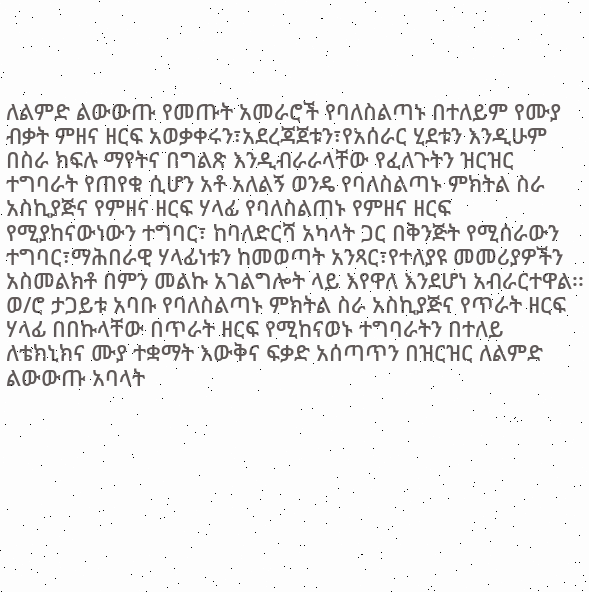ለልምድ ልውውጡ የመጡት አመራሮች የባለስልጣኑ በተለይም የሙያ ብቃት ምዘና ዘርፍ አወቃቀሩን፣አደረጃጀቱን፣የአሰራር ሂደቱን እንዲሁም በስራ ክፍሉ ማየትና በግልጽ እንዲብራራላቸው የፈለጉትን ዝርዝር ተግባራት የጠየቁ ሲሆን አቶ አለልኝ ወንዴ የባለስልጣኑ ምክትል ስራ አስኪያጅና የምዘና ዘርፍ ሃላፊ የባለስልጠኑ የምዘና ዘርፍ የሚያከናውነውን ተግባር፣ ከባለድርሻ አካላት ጋር በቅንጅት የሚሰራውን ተግባር፣ማሕበራዊ ሃላፊነቱን ከመወጣት አንጻር፣የተለያዩ መመሪያዎችን አስመልክቶ በምን መልኩ አገልግሎት ላይ እየዋለ እንደሆነ አብራርተዋል፡፡
ወ/ሮ ታጋይቱ አባቡ የባለስልጣኑ ምክትል ስራ አስኪያጅና የጥራት ዘርፍ ሃላፊ በበኩላቸው በጥራት ዘርፍ የሚከናወኑ ተግባራትን በተለይ ለቴክኒክና ሙያ ተቋማት እውቅና ፍቃድ አሰጣጥን በዝርዝር ለልምድ ልውውጡ አባላት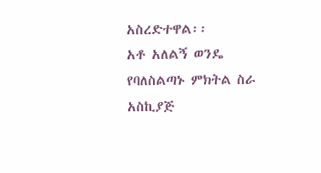አስረድተዋል፡፡
አቶ አለልኝ ወንዴ የባለስልጣኑ ምክትል ስራ አስኪያጅ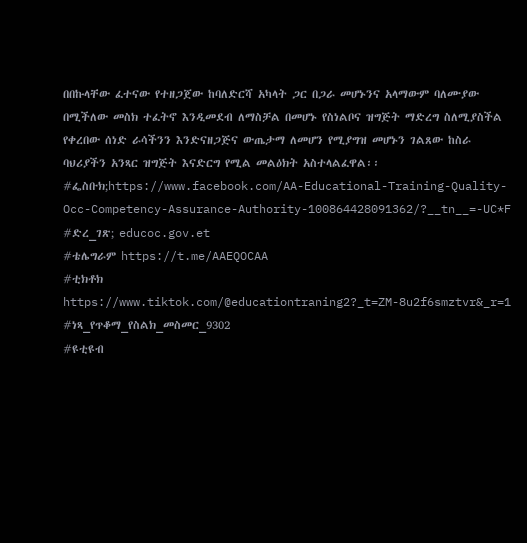በበኩላቸው ፈተናው የተዘጋጀው ከባለድርሻ አካላት ጋር በጋራ መሆኑንና አላማውም ባለሙያው በሚችለው መስክ ተፈትኖ እንዲመደብ ለማስቻል በመሆኑ የስነልቦና ዝግጅት ማድረግ ስለሚያስችል የቀረበው ሰነድ ራሳችንን እንድናዘጋጅና ውጤታማ ለመሆን የሚያግዝ መሆኑን ገልጸው ከስራ ባህሪያችን አንጻር ዝግጅት እናድርግ የሚል መልዕክት አስተላልፈዋል፡፡
#ፌስቡክ;https://www.facebook.com/AA-Educational-Training-Quality-Occ-Competency-Assurance-Authority-100864428091362/?__tn__=-UC*F
#ድረ_ገጽ; educoc.gov.et
#ቴሌግራም https://t.me/AAEQOCAA
#ቲክቶክ https://www.tiktok.com/@educationtraning2?_t=ZM-8u2f6smztvr&_r=1
#ነጻ_የጥቆማ_የስልክ_መስመር_9302
#ዩቲዩብ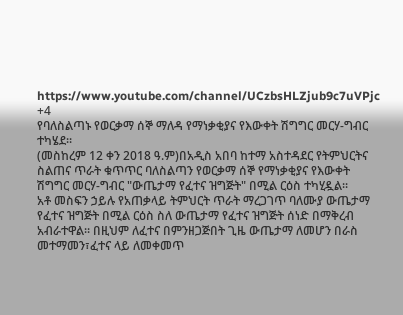https://www.youtube.com/channel/UCzbsHLZjub9c7uVPjc
+4
የባለስልጣኑ የወርቃማ ሰኞ ማለዳ የማነቃቂያና የእውቀት ሽግግር መርሃ-ግብር ተካሄደ፡፡
(መስከረም 12 ቀን 2018 ዓ.ም)በአዲስ አበባ ከተማ አስተዳደር የትምህርትና ስልጠና ጥራት ቁጥጥር ባለስልጣን የወርቃማ ሰኞ የማነቃቂያና የእውቀት ሽግግር መርሃ-ግብር "ውጤታማ የፈተና ዝግጅት" በሚል ርዕስ ተካሂዷል፡፡
አቶ መስፍን ኃይሉ የአጠቃላይ ትምህርት ጥራት ማረጋገጥ ባለሙያ ውጤታማ የፈተና ዝግጅት በሚል ርዕስ ስለ ውጤታማ የፈተና ዝግጅት ሰነድ በማቅረብ አብራተዋል፡፡ በዚህም ለፈተና በምንዘጋጅበት ጊዜ ውጤታማ ለመሆን በራስ መተማመን፣ፈተና ላይ ለመቀመጥ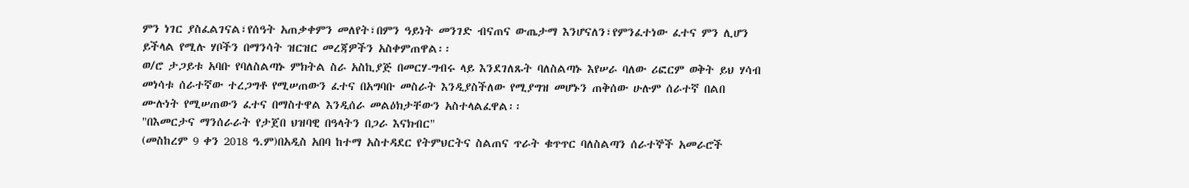ምን ነገር ያስፈልገናል፣የሰዓት አጠቃቀምን መለየት፣በምን ዓይነት መንገድ ብናጠና ውጤታማ እንሆናለን፣የምንፈተነው ፈተና ምን ሊሆን ይችላል የሚሉ ሃቦችን በማንሳት ዝርዝር መረጃዎችን አስቀምጠዋል፡፡
ወ/ሮ ታጋይቱ አባቡ የባለስልጣኑ ምክትል ስራ አስኪያጅ በመርሃ-ግብሩ ላይ እንደገለጹት ባለስልጣኑ እየሠራ ባለው ሪፎርም ወቅት ይህ ሃሳብ መነሳቱ ሰራተኛው ተረጋግቶ የሚሠጠውን ፈተና በአግባቡ መስራት እንዲያስችለው የሚያግዝ መሆኑን ጠቅሰው ሁሉም ሰራተኛ በልበ ሙሉነት የሚሠጠውን ፈተና በማስተዋል እንዲሰራ መልዕክታቸውን አስተላልፈዋል፡፡
"በእመርታና ማንሰራራት የታጀበ ህዝባዊ በዓላትን በጋራ እናክብር"
(መስከረም 9 ቀን 2018 ዓ.ም)በአዲስ አበባ ከተማ አስተዳደር የትምህርትና ስልጠና ጥራት ቁጥጥር ባለስልጣን ሰራተኞች አመራሮች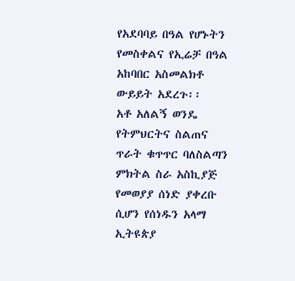የአደባባይ በዓል የሆኑትን የመስቀልና የኢሬቻ በዓል አከባበር አስመልክቶ ውይይት አደረጉ፡፡
አቶ አለልኝ ወንዴ የትምህርትና ስልጠና ጥራት ቁጥጥር ባለስልጣን ምክትል ስራ አስኪያጅ የመወያያ ሰነድ ያቀረቡ ሲሆን የሰነዱን አላማ ኢትዩጵያ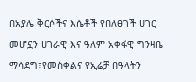በአያሌ ቅርሶችና እሴቶች የበለፀገች ሀገር መሆኗን ሀገራዊ እና ዓለም አቀፋዊ ግንዛቤ ማሳደግ፣የመስቀልና የኢሬቻ በዓላትን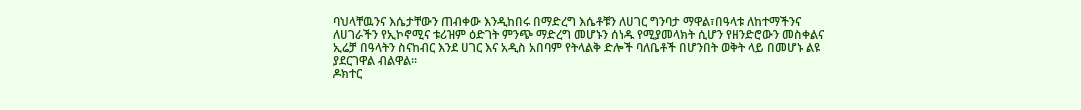ባህላቸዉንና እሴታቸውን ጠብቀው እንዲከበሩ በማድረግ እሴቶቹን ለሀገር ግንባታ ማዋል፣በዓላቱ ለከተማችንና ለሀገራችን የኢኮኖሚና ቱሪዝም ዕድገት ምንጭ ማድረግ መሆኑን ሰነዱ የሚያመላክት ሲሆን የዘንድሮውን መስቀልና ኢሬቻ በዓላትን ስናከብር እንደ ሀገር እና አዲስ አበባም የትላልቅ ድሎች ባለቤቶች በሆንበት ወቅት ላይ በመሆኑ ልዩ ያደርገዋል ብልዋል፡፡
ዶክተር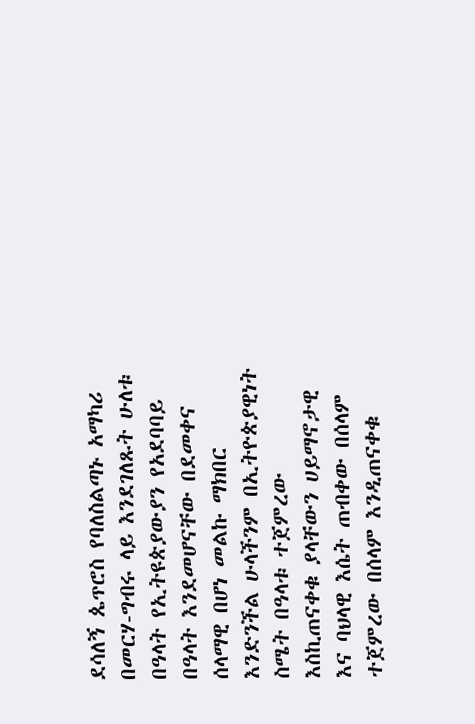ደሳለኝ ጴጥሮስ የባለስልጣኑ አማካሪ በመርሃ-ግብሩ ላይ እንደገለጹት ሁለቱ በዓላት የኢትዩጵያውያን የአደባባይ በዓላት እንደመሆናቸው በደመቀና ሰላማዊ በሆነ መልኩ ማክበር እንድንችል ሁላችንም በኢትዮጵያዊነት ስሜት በዓላቱ ተጀምረው እስኪጠናቀቁ ያላቸውን ሀይማኖታዊ እና ባህላዊ እሴት ጠብቀው በሰላም ተጀምረው በሰላም እንዲጠናቀቁ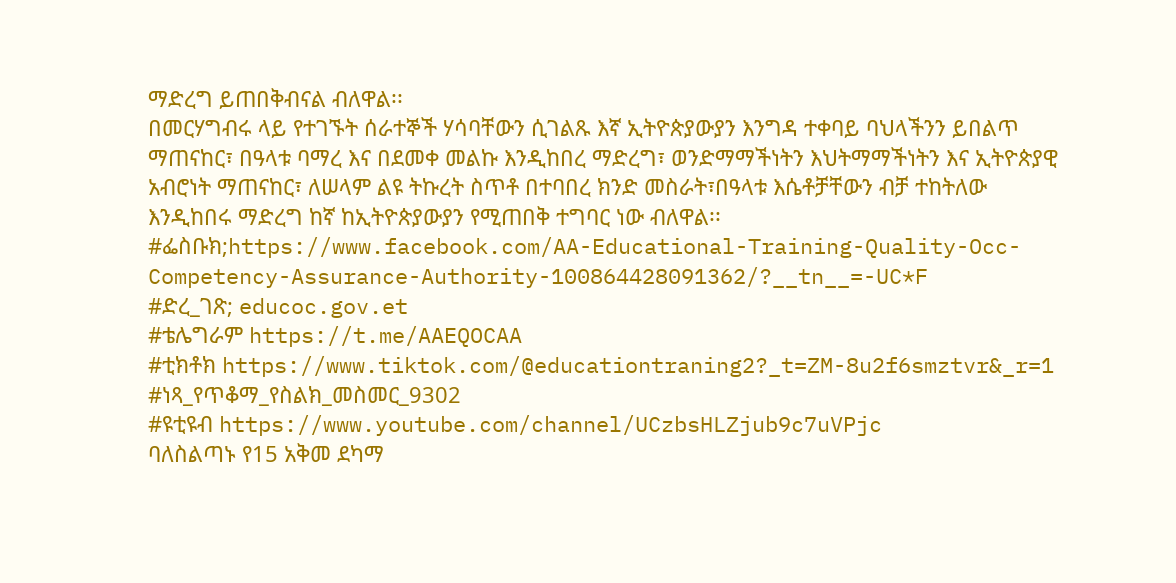ማድረግ ይጠበቅብናል ብለዋል፡፡
በመርሃግብሩ ላይ የተገኙት ሰራተኞች ሃሳባቸውን ሲገልጹ እኛ ኢትዮጵያውያን እንግዳ ተቀባይ ባህላችንን ይበልጥ ማጠናከር፣ በዓላቱ ባማረ እና በደመቀ መልኩ እንዲከበረ ማድረግ፣ ወንድማማችነትን እህትማማችነትን እና ኢትዮጵያዊ አብሮነት ማጠናከር፣ ለሠላም ልዩ ትኩረት ስጥቶ በተባበረ ክንድ መስራት፣በዓላቱ እሴቶቻቸውን ብቻ ተከትለው እንዲከበሩ ማድረግ ከኛ ከኢትዮጵያውያን የሚጠበቅ ተግባር ነው ብለዋል፡፡
#ፌስቡክ;https://www.facebook.com/AA-Educational-Training-Quality-Occ-Competency-Assurance-Authority-100864428091362/?__tn__=-UC*F
#ድረ_ገጽ; educoc.gov.et
#ቴሌግራም https://t.me/AAEQOCAA
#ቲክቶክ https://www.tiktok.com/@educationtraning2?_t=ZM-8u2f6smztvr&_r=1
#ነጻ_የጥቆማ_የስልክ_መስመር_9302
#ዩቲዩብ https://www.youtube.com/channel/UCzbsHLZjub9c7uVPjc
ባለስልጣኑ የ15 አቅመ ደካማ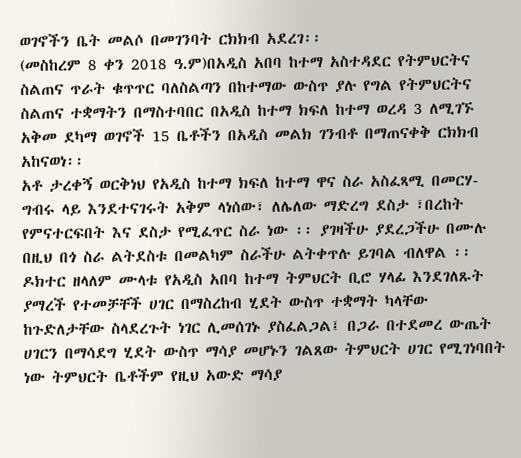ወገኖችን ቤት መልሶ በመገንባት ርክክብ አደረገ፡፡
(መስከረም 8 ቀን 2018 ዓ.ም)በአዲስ አበባ ከተማ አስተዳደር የትምህርትና ስልጠና ጥራት ቁጥጥር ባለስልጣን በከተማው ውስጥ ያሉ የግል የትምህርትና ስልጠና ተቋማትን በማስተባበር በአዲስ ከተማ ክፍለ ከተማ ወረዳ 3 ለሚገኙ አቅመ ደካማ ወገኖች 15 ቤቶችን በአዲስ መልክ ገንብቶ በማጠናቀቅ ርክክብ አከናወነ፡፡
አቶ ታረቀኝ ወርቅነህ የአዲስ ከተማ ክፍለ ከተማ ዋና ስራ አስፈጻሚ በመርሃ-ግብሩ ላይ እንደተናገሩት አቅም ላነሰው፣ ለሌለው ማድረግ ደስታ ፣በረከት የምናተርፍበት እና ደስታ የሚፈጥር ስራ ነው ፡፡ ያገዛችሁ ያደረጋችሁ በሙሉ በዚህ በጎ ስራ ልትደስቱ በመልካም ስራችሁ ልትቀጥሉ ይገባል ብለዋል ፡፡
ዶክተር ዘላለም ሙላቱ የአዲስ አበባ ከተማ ትምህርት ቢሮ ሃላፊ እንደገለጹት ያማረች የተመቻቸች ሀገር በማስረከብ ሂደት ውስጥ ተቋማት ካላቸው ከጉድለታቸው ስላደረጉት ነገር ሊመሰገኑ ያስፈልጋል፤ በጋራ በተደመረ ውጤት ሀገርን በማሳደግ ሂደት ውስጥ ማሳያ መሆኑን ገልጸው ትምህርት ሀገር የሚገነባበት ነው ትምህርት ቤቶችም የዚህ አውድ ማሳያ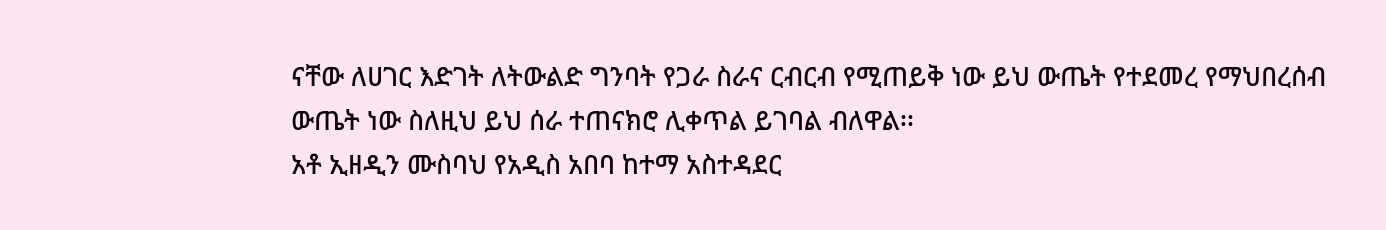ናቸው ለሀገር እድገት ለትውልድ ግንባት የጋራ ስራና ርብርብ የሚጠይቅ ነው ይህ ውጤት የተደመረ የማህበረሰብ ውጤት ነው ስለዚህ ይህ ሰራ ተጠናክሮ ሊቀጥል ይገባል ብለዋል፡፡
አቶ ኢዘዲን ሙስባህ የአዲስ አበባ ከተማ አስተዳደር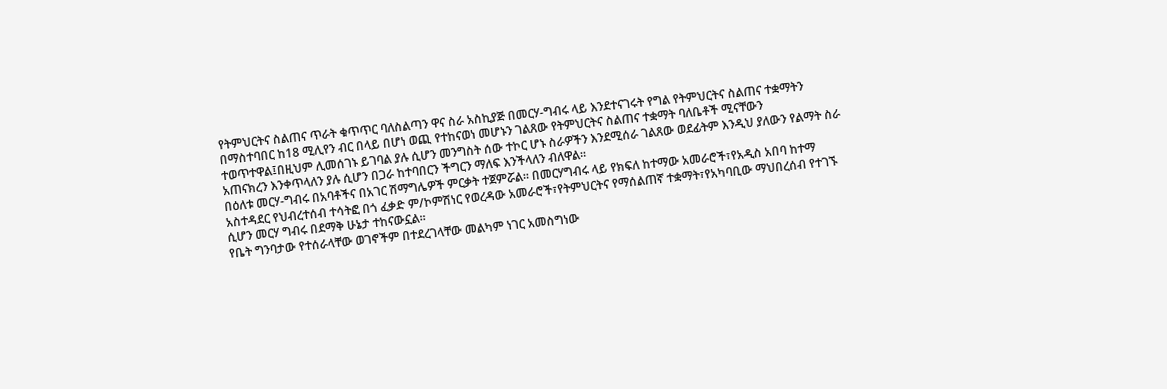የትምህርትና ስልጠና ጥራት ቁጥጥር ባለስልጣን ዋና ስራ አስኪያጅ በመርሃ-ግብሩ ላይ እንደተናገሩት የግል የትምህርትና ስልጠና ተቋማትን በማስተባበር ከ18 ሚሊየን ብር በላይ በሆነ ወጪ የተከናወነ መሆኑን ገልጸው የትምህርትና ስልጠና ተቋማት ባለቤቶች ሚናቸውን ተወጥተዋል፤በዚህም ሊመሰገኑ ይገባል ያሉ ሲሆን መንግስት ሰው ተኮር ሆኑ ስራዎችን እንደሚሰራ ገልጸው ወደፊትም እንዲህ ያለውን የልማት ስራ አጠናክረን እንቀጥላለን ያሉ ሲሆን በጋራ ከተባበርን ችግርን ማለፍ እንችላለን ብለዋል፡፡
በዕለቱ መርሃ-ግብሩ በአባቶችና በአገር ሽማግሌዎች ምርቃት ተጀምሯል፡፡ በመርሃግብሩ ላይ የክፍለ ከተማው አመራሮች፣የአዲስ አበባ ከተማ አስተዳደር የህብረተሰብ ተሳትፎ በጎ ፈቃድ ም/ኮምሽነር የወረዳው አመራሮች፣የትምህርትና የማሰልጠኛ ተቋማት፣የአካባቢው ማህበረሰብ የተገኙ ሲሆን መርሃ ግብሩ በደማቅ ሁኔታ ተከናውኗል፡፡
የቤት ግንባታው የተሰራላቸው ወገኖችም በተደረገላቸው መልካም ነገር አመስግነው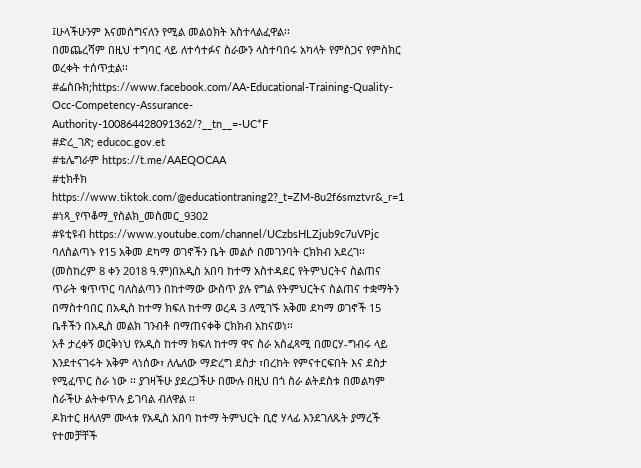፤ሁላችሁንም እናመሰግናለን የሚል መልዕክት አስተላልፈዋል፡፡
በመጨረሻም በዚህ ተግባር ላይ ለተሳተፉና ስራውን ላስተባበሩ አካላት የምስጋና የምስክር ወረቀት ተሰጥቷል፡፡
#ፌስቡክ;https://www.facebook.com/AA-Educational-Training-Quality-Occ-Competency-Assurance-Authority-100864428091362/?__tn__=-UC*F
#ድረ_ገጽ; educoc.gov.et
#ቴሌግራም https://t.me/AAEQOCAA
#ቲክቶክ https://www.tiktok.com/@educationtraning2?_t=ZM-8u2f6smztvr&_r=1
#ነጻ_የጥቆማ_የስልክ_መስመር_9302
#ዩቲዩብ https://www.youtube.com/channel/UCzbsHLZjub9c7uVPjc
ባለስልጣኑ የ15 አቅመ ደካማ ወገኖችን ቤት መልሶ በመገንባት ርክክብ አደረገ፡፡
(መስከረም 8 ቀን 2018 ዓ.ም)በአዲስ አበባ ከተማ አስተዳደር የትምህርትና ስልጠና ጥራት ቁጥጥር ባለስልጣን በከተማው ውስጥ ያሉ የግል የትምህርትና ስልጠና ተቋማትን በማስተባበር በአዲስ ከተማ ክፍለ ከተማ ወረዳ 3 ለሚገኙ አቅመ ደካማ ወገኖች 15 ቤቶችን በአዲስ መልክ ገንብቶ በማጠናቀቅ ርክክብ አከናወነ፡፡
አቶ ታረቀኝ ወርቅነህ የአዲስ ከተማ ክፍለ ከተማ ዋና ስራ አስፈጻሚ በመርሃ-ግብሩ ላይ እንደተናገሩት አቅም ላነሰው፣ ለሌለው ማድረግ ደስታ ፣በረከት የምናተርፍበት እና ደስታ የሚፈጥር ስራ ነው ፡፡ ያገዛችሁ ያደረጋችሁ በሙሉ በዚህ በጎ ስራ ልትደስቱ በመልካም ስራችሁ ልትቀጥሉ ይገባል ብለዋል ፡፡
ዶክተር ዘላለም ሙላቱ የአዲስ አበባ ከተማ ትምህርት ቢሮ ሃላፊ እንደገለጹት ያማረች የተመቻቸች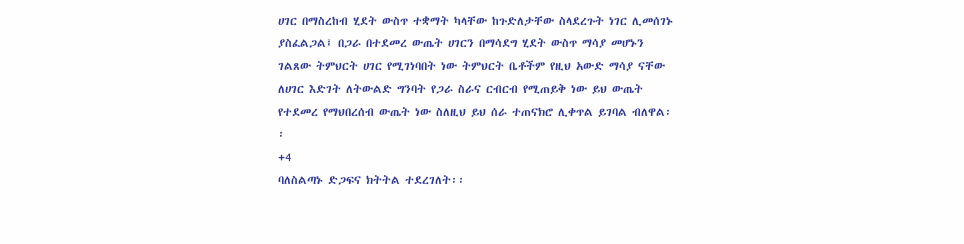ሀገር በማስረከብ ሂደት ውስጥ ተቋማት ካላቸው ከጉድለታቸው ስላደረጉት ነገር ሊመሰገኑ ያስፈልጋል፤ በጋራ በተደመረ ውጤት ሀገርን በማሳደግ ሂደት ውስጥ ማሳያ መሆኑን ገልጸው ትምህርት ሀገር የሚገነባበት ነው ትምህርት ቤቶችም የዚህ አውድ ማሳያ ናቸው ለሀገር እድገት ለትውልድ ግንባት የጋራ ስራና ርብርብ የሚጠይቅ ነው ይህ ውጤት የተደመረ የማህበረሰብ ውጤት ነው ስለዚህ ይህ ሰራ ተጠናክሮ ሊቀጥል ይገባል ብለዋል፡፡
+4
ባለስልጣኑ ድጋፍና ክትትል ተደረገለት፡፡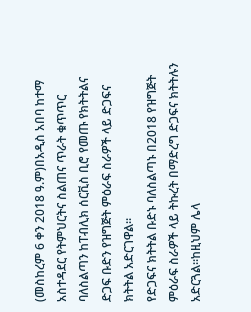(መስከረም 6 ቀን 2018 ዓ.ም)በአዲስ አበባ ከተማ አስተዳደር የትምህርትና ስልጠና ጥራት ቁጥጥር ባለስልጣን ከፐብሊክ ሰርቪስ ቢሮ የመጡ የክትትልና ድጋፍ ቡድን የዝግጅት ምዕራፍ ስራዎች ላይ ድጋፍና ክትትል አድርገዋል፡፡
የድጋፍና ክትትል ቡድኑ ባለስልጣኑ በ2018 የዝግጅት ምዕራፍ ስራዎች ላይ ትኩረት በማድረግ ድጋፍና ክትትሉን አድርጓል፡፡ከዚህም ሌላ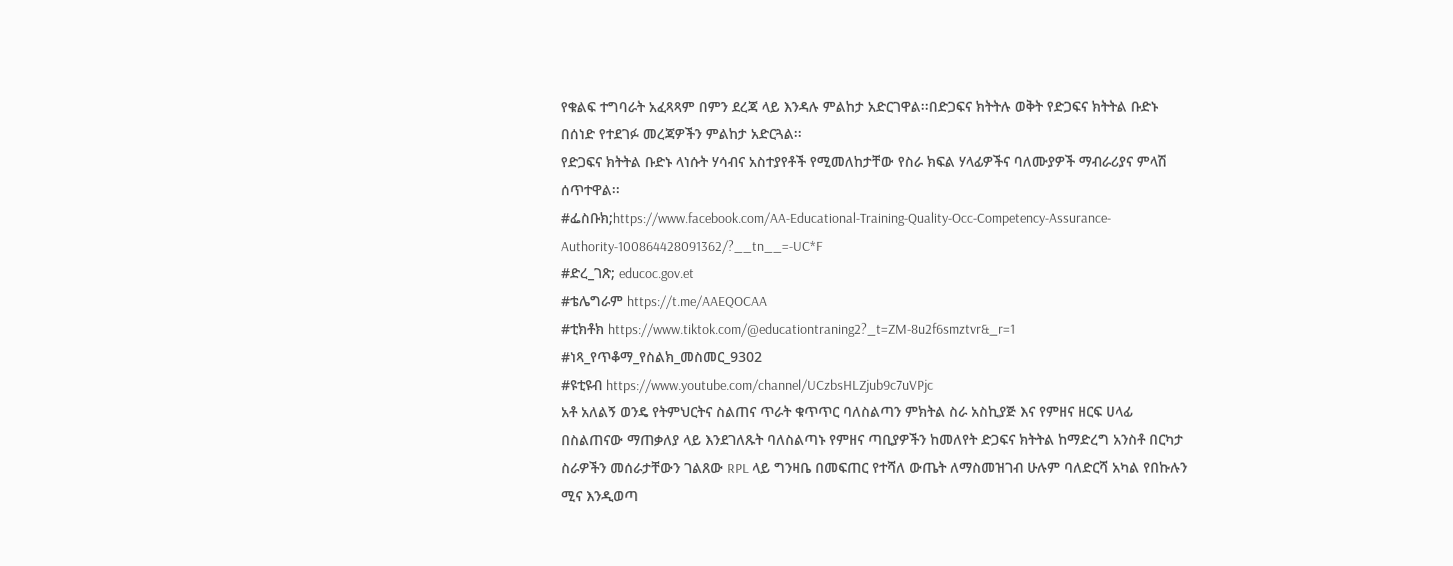የቁልፍ ተግባራት አፈጻጻም በምን ደረጃ ላይ እንዳሉ ምልከታ አድርገዋል፡፡በድጋፍና ክትትሉ ወቅት የድጋፍና ክትትል ቡድኑ በሰነድ የተደገፉ መረጃዎችን ምልከታ አድርጓል፡፡
የድጋፍና ክትትል ቡድኑ ላነሱት ሃሳብና አስተያየቶች የሚመለከታቸው የስራ ክፍል ሃላፊዎችና ባለሙያዎች ማብራሪያና ምላሽ ሰጥተዋል፡፡
#ፌስቡክ;https://www.facebook.com/AA-Educational-Training-Quality-Occ-Competency-Assurance-Authority-100864428091362/?__tn__=-UC*F
#ድረ_ገጽ; educoc.gov.et
#ቴሌግራም https://t.me/AAEQOCAA
#ቲክቶክ https://www.tiktok.com/@educationtraning2?_t=ZM-8u2f6smztvr&_r=1
#ነጻ_የጥቆማ_የስልክ_መስመር_9302
#ዩቲዩብ https://www.youtube.com/channel/UCzbsHLZjub9c7uVPjc
አቶ አለልኝ ወንዴ የትምህርትና ስልጠና ጥራት ቁጥጥር ባለስልጣን ምክትል ስራ አስኪያጅ እና የምዘና ዘርፍ ሀላፊ በስልጠናው ማጠቃለያ ላይ እንደገለጹት ባለስልጣኑ የምዘና ጣቢያዎችን ከመለየት ድጋፍና ክትትል ከማድረግ አንስቶ በርካታ ስራዎችን መሰራታቸውን ገልጸው RPL ላይ ግንዛቤ በመፍጠር የተሻለ ውጤት ለማስመዝገብ ሁሉም ባለድርሻ አካል የበኩሉን ሚና እንዲወጣ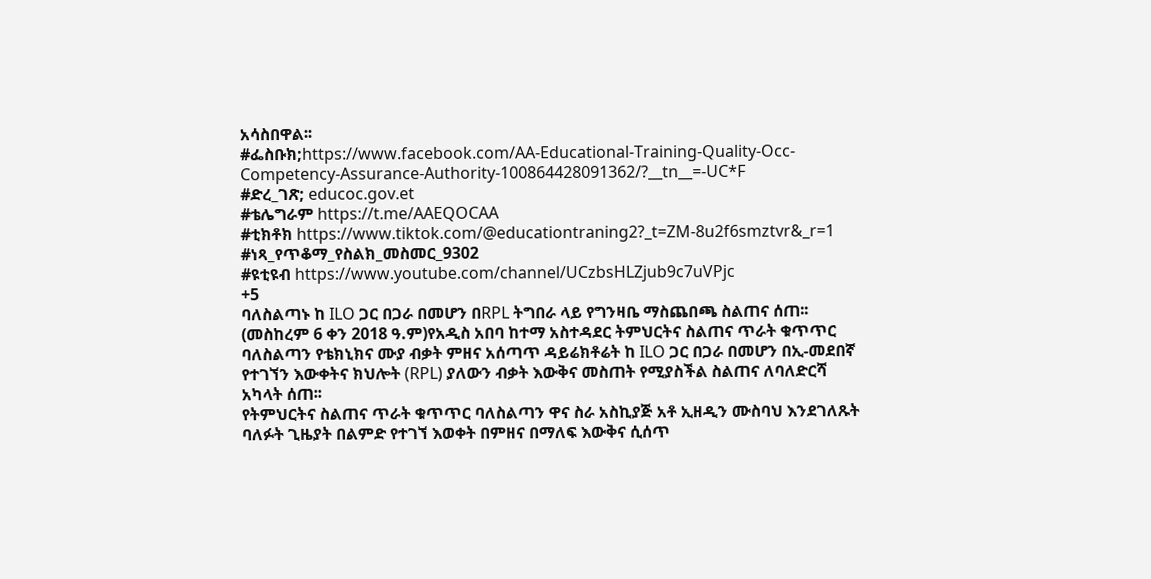አሳስበዋል፡፡
#ፌስቡክ;https://www.facebook.com/AA-Educational-Training-Quality-Occ-Competency-Assurance-Authority-100864428091362/?__tn__=-UC*F
#ድረ_ገጽ; educoc.gov.et
#ቴሌግራም https://t.me/AAEQOCAA
#ቲክቶክ https://www.tiktok.com/@educationtraning2?_t=ZM-8u2f6smztvr&_r=1
#ነጻ_የጥቆማ_የስልክ_መስመር_9302
#ዩቲዩብ https://www.youtube.com/channel/UCzbsHLZjub9c7uVPjc
+5
ባለስልጣኑ ከ ILO ጋር በጋራ በመሆን በRPL ትግበራ ላይ የግንዛቤ ማስጨበጫ ስልጠና ሰጠ፡፡
(መስከረም 6 ቀን 2018 ዓ.ም)የአዲስ አበባ ከተማ አስተዳደር ትምህርትና ስልጠና ጥራት ቁጥጥር ባለስልጣን የቴክኒክና ሙያ ብቃት ምዘና አሰጣጥ ዳይሬክቶሬት ከ ILO ጋር በጋራ በመሆን በኢ-መደበኛ የተገኘን እውቀትና ክህሎት (RPL) ያለውን ብቃት እውቅና መስጠት የሚያስችል ስልጠና ለባለድርሻ አካላት ሰጠ፡፡
የትምህርትና ስልጠና ጥራት ቁጥጥር ባለስልጣን ዋና ስራ አስኪያጅ አቶ ኢዘዲን ሙስባህ እንደገለጹት ባለፉት ጊዜያት በልምድ የተገኘ እወቀት በምዘና በማለፍ እውቅና ሲሰጥ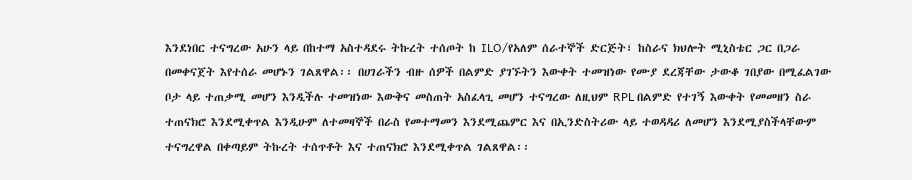እንደነበር ተናግረው አሁን ላይ በከተማ አስተዳደሩ ትኩረት ተሰጦት ከ ILO/የአለም ሰራተኞች ድርጅት፣ ከስራና ክህሎት ሚኒስቴር ጋር በጋራ በመቀናጀት እየተሰራ መሆኑን ገልጸዋል፡፡ በሀገራችን ብዙ ሰዎች በልምድ ያገኙትን እውቀት ተመዝነው የሙያ ደረጃቸው ታውቆ ገበያው በሚፈልገው ቦታ ላይ ተጠቃሚ መሆን እንዲችሉ ተመዝነው እውቅና መስጠት አስፈላጊ መሆን ተናግረው ለዚህም RPL በልምድ የተገኝ እውቀት የመመዘን ስራ ተጠናክሮ እንደሚቀጥል እንዲሁም ለተመዛኞች በራስ የመተማመን እንደሚጨምር እና በኢንድስትሪው ላይ ተወዳዳሪ ለመሆን እንደሚያስችላቸውም ተናግረዋል በቀጣይም ትኩረት ተሰጥቶት እና ተጠናክሮ እንደሚቀጥል ገልጸዋል፡፡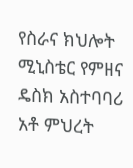የስራና ክህሎት ሚኒስቴር የምዘና ዴስክ አስተባባሪ አቶ ምህረት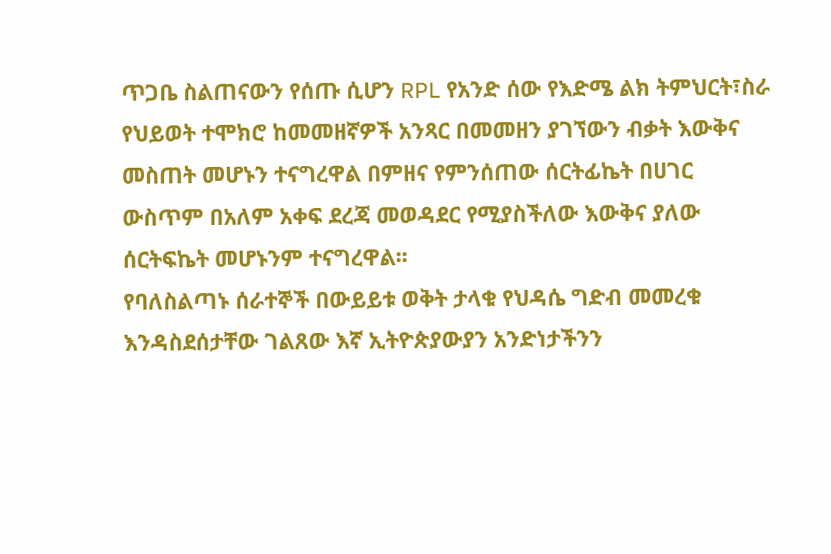ጥጋቤ ስልጠናውን የሰጡ ሲሆን RPL የአንድ ሰው የእድሜ ልክ ትምህርት፣ስራ የህይወት ተሞክሮ ከመመዘኛዎች አንጻር በመመዘን ያገኘውን ብቃት እውቅና መስጠት መሆኑን ተናግረዋል በምዘና የምንሰጠው ሰርትፊኬት በሀገር ውስጥም በአለም አቀፍ ደረጃ መወዳደር የሚያስችለው እውቅና ያለው ሰርትፍኬት መሆኑንም ተናግረዋል፡፡
የባለስልጣኑ ሰራተኞች በውይይቱ ወቅት ታላቁ የህዳሴ ግድብ መመረቁ እንዳስደሰታቸው ገልጸው እኛ ኢትዮጵያውያን አንድነታችንን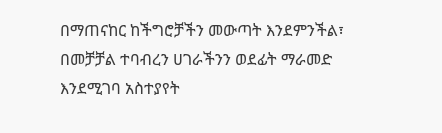በማጠናከር ከችግሮቻችን መውጣት እንደምንችል፣ በመቻቻል ተባብረን ሀገራችንን ወደፊት ማራመድ እንደሚገባ አስተያየት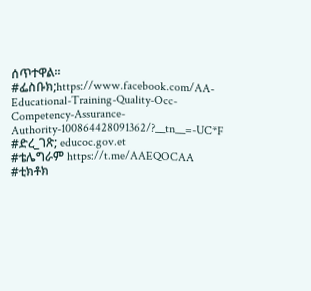ሰጥተዋል፡፡
#ፌስቡክ;https://www.facebook.com/AA-Educational-Training-Quality-Occ-Competency-Assurance-Authority-100864428091362/?__tn__=-UC*F
#ድረ_ገጽ; educoc.gov.et
#ቴሌግራም https://t.me/AAEQOCAA
#ቲክቶክ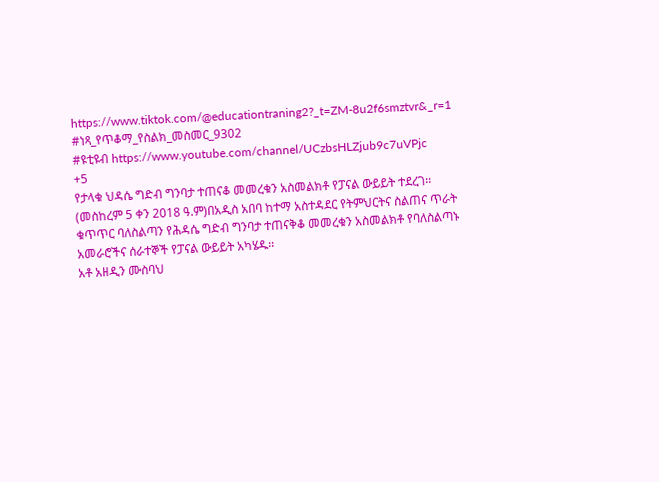https://www.tiktok.com/@educationtraning2?_t=ZM-8u2f6smztvr&_r=1
#ነጻ_የጥቆማ_የስልክ_መስመር_9302
#ዩቲዩብ https://www.youtube.com/channel/UCzbsHLZjub9c7uVPjc
+5
የታላቁ ህዳሴ ግድብ ግንባታ ተጠናቆ መመረቁን አስመልክቶ የፓናል ውይይት ተደረገ፡፡
(መስከረም 5 ቀን 2018 ዓ.ም)በአዲስ አበባ ከተማ አስተዳደር የትምህርትና ስልጠና ጥራት ቁጥጥር ባለስልጣን የሕዳሴ ግድብ ግንባታ ተጠናቅቆ መመረቁን አስመልክቶ የባለስልጣኑ አመራሮችና ሰራተኞች የፓናል ውይይት አካሄዱ፡፡
አቶ አዘዲን ሙስባህ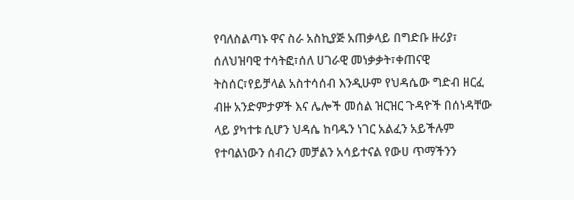የባለስልጣኑ ዋና ስራ አስኪያጅ አጠቃላይ በግድቡ ዙሪያ፣ ሰለህዝባዊ ተሳትፎ፣ሰለ ሀገራዊ መነቃቃት፣ቀጠናዊ ትስሰር፣የይቻላል አስተሳሰብ እንዲሁም የህዳሴው ግድብ ዘርፈ ብዙ አንድምታዎች እና ሌሎች መሰል ዝርዝር ጉዳዮች በሰነዳቸው ላይ ያካተቱ ሲሆን ህዳሴ ከባዱን ነገር አልፈን አይችሉም የተባልነውን ሰብረን መቻልን አሳይተናል የውሀ ጥማችንን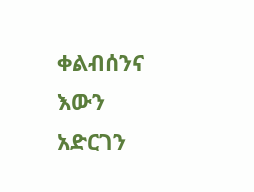ቀልብሰንና እውን አድርገን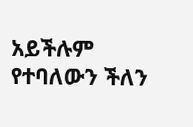አይችሉም የተባለውን ችለን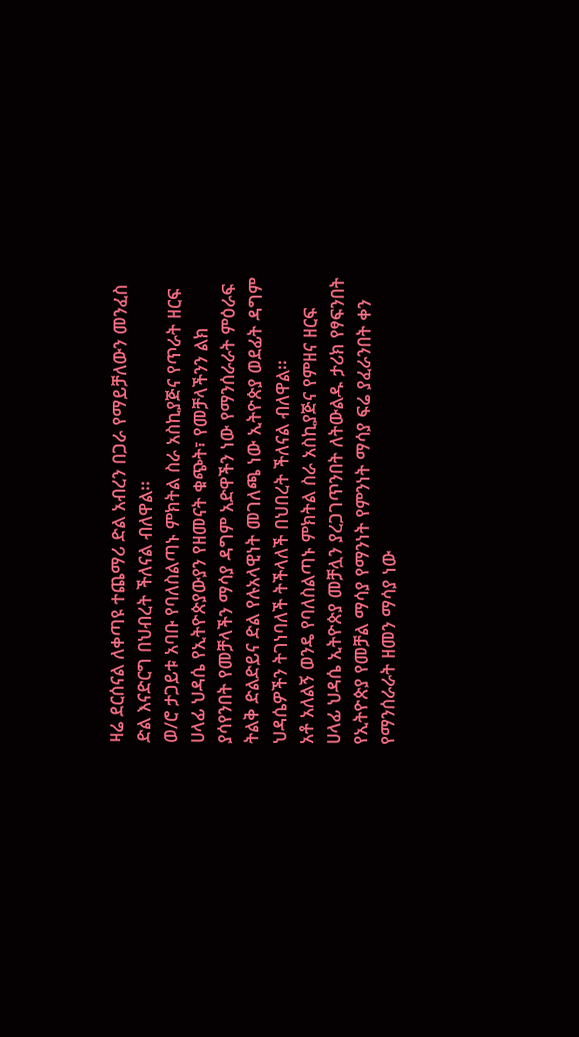ዛሬ ደርሰናል ለቀጣዩ ተጨማሪ ድል አብረን በጋራ የማይቻለውን መንፈስ ድል እናድርግ በህብረት ችለናል ብለዋል፡፡
ወ/ሮ ታጋይቱ አባቡ የባለስልጣኑ ምክትል ስራ አስኪያጅና የጥራት ዘርፍ ሀላፊ ህዳሴ የኢትዮጵያውያን የዘመናት ቁጭት፣ የመቻላችንን ልክ ያሳየንበት የመቻላችን ማሳያ ዳግም አድዋችን ነው የማንሰራራት ምዕራፍ ትልቅ ድልድይና ድል የሉአላዊነት መገለጫ ነው ኢትዮጵያ ወደፊት ዳግም ህዳሴዎችን ትገነባለች ትችላለች በህበረት ችለናል ብለዋል፡፡
አቶ አለልኝ ወንዴ የባለስልጣኑ ምክትል ስራ አስኪያጅና የምዘና ዘርፍ ሀላፊ ህዳሴ ኢትዮጵያ መቻሏን ያረጋገጥንበት ለትውልዱ ታሪክ የፃፍንበት የኢትዮጵያ የመቻል ማሳያ የማንነት የምንነት ማሳያ ፍሬ ያፈራንበት ቀን የማንሰራራት ዘመን ማሳያ ነው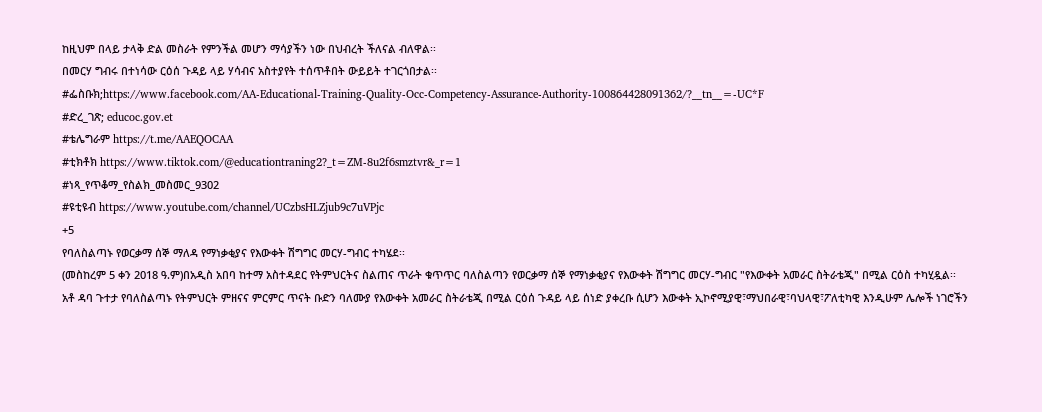ከዚህም በላይ ታላቅ ድል መስራት የምንችል መሆን ማሳያችን ነው በህብረት ችለናል ብለዋል፡፡
በመርሃ ግብሩ በተነሳው ርዕሰ ጉዳይ ላይ ሃሳብና አስተያየት ተሰጥቶበት ውይይት ተገርጎበታል፡፡
#ፌስቡክ;https://www.facebook.com/AA-Educational-Training-Quality-Occ-Competency-Assurance-Authority-100864428091362/?__tn__=-UC*F
#ድረ_ገጽ; educoc.gov.et
#ቴሌግራም https://t.me/AAEQOCAA
#ቲክቶክ https://www.tiktok.com/@educationtraning2?_t=ZM-8u2f6smztvr&_r=1
#ነጻ_የጥቆማ_የስልክ_መስመር_9302
#ዩቲዩብ https://www.youtube.com/channel/UCzbsHLZjub9c7uVPjc
+5
የባለስልጣኑ የወርቃማ ሰኞ ማለዳ የማነቃቂያና የእውቀት ሽግግር መርሃ-ግብር ተካሄደ፡፡
(መስከረም 5 ቀን 2018 ዓ.ም)በአዲስ አበባ ከተማ አስተዳደር የትምህርትና ስልጠና ጥራት ቁጥጥር ባለስልጣን የወርቃማ ሰኞ የማነቃቂያና የእውቀት ሽግግር መርሃ-ግብር "የእውቀት አመራር ስትራቴጂ" በሚል ርዕስ ተካሂዷል፡፡
አቶ ዳባ ጉተታ የባለስልጣኑ የትምህርት ምዘናና ምርምር ጥናት ቡድን ባለሙያ የእውቀት አመራር ስትራቴጂ በሚል ርዕሰ ጉዳይ ላይ ሰነድ ያቀረቡ ሲሆን እውቀት ኢኮኖሚያዊ፣ማህበራዊ፣ባህላዊ፣ፖለቲካዊ እንዲሁም ሌሎች ነገሮችን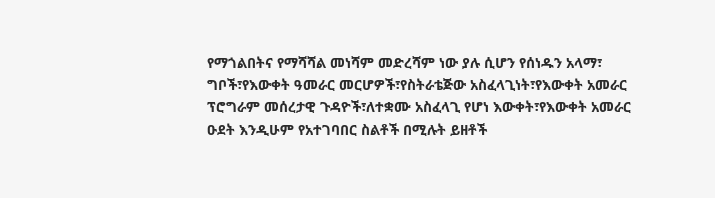የማጎልበትና የማሻሻል መነሻም መድረሻም ነው ያሉ ሲሆን የሰነዱን አላማ፣ ግቦች፣የእውቀት ዓመራር መርሆዎች፣የስትራቴጅው አስፈላጊነት፣የእውቀት አመራር ፕሮግራም መሰረታዊ ጉዳዮች፣ለተቋሙ አስፈላጊ የሆነ እውቀት፣የእውቀት አመራር ዑደት እንዲሁም የአተገባበር ስልቶች በሚሉት ይዘቶች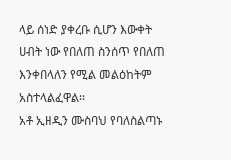ላይ ሰነድ ያቀረቡ ሲሆን እውቀት ሀብት ነው የበለጠ ስንሰጥ የበለጠ እንቀበላለን የሚል መልዕከትም አስተላልፈዋል፡፡
አቶ ኢዘዲን ሙስባህ የባለስልጣኑ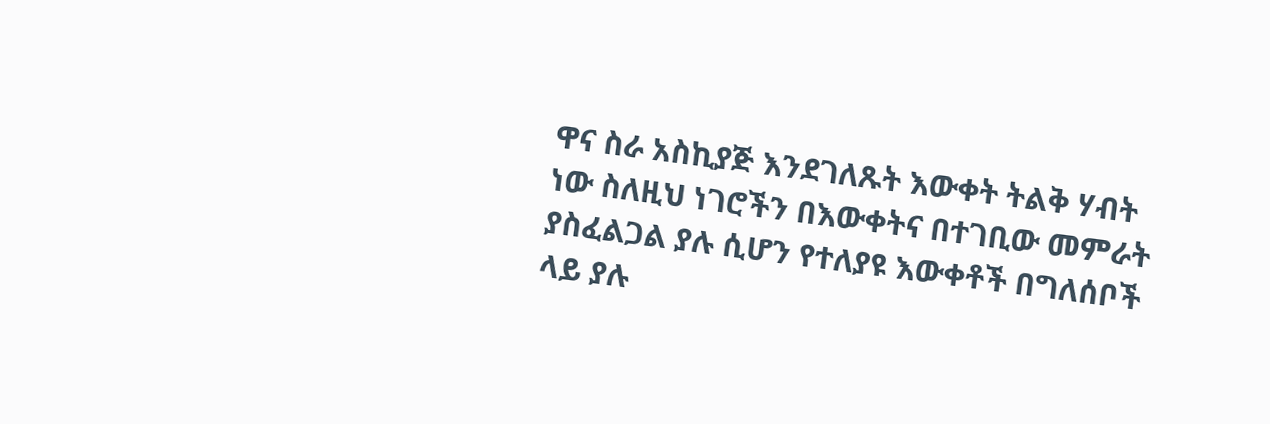ዋና ስራ አስኪያጅ እንደገለጹት እውቀት ትልቅ ሃብት ነው ስለዚህ ነገሮችን በእውቀትና በተገቢው መምራት ያስፈልጋል ያሉ ሲሆን የተለያዩ እውቀቶች በግለሰቦች ላይ ያሉ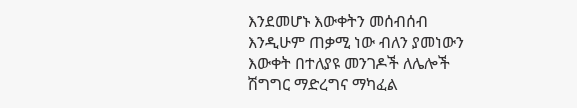እንደመሆኑ እውቀትን መሰብሰብ እንዲሁም ጠቃሚ ነው ብለን ያመነውን እውቀት በተለያዩ መንገዶች ለሌሎች ሽግግር ማድረግና ማካፈል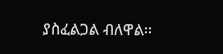ያስፈልጋል ብለዋል፡፡